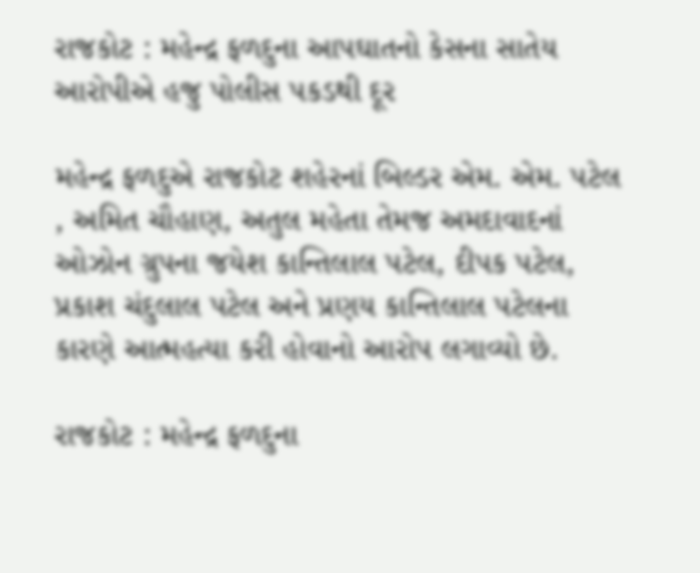રાજકોટ : મહેન્દ્ર ફળદુના આપઘાતનો કેસના સાતેય આરોપીએ હજુ પોલીસ પકડથી દૂર

મહેન્દ્ર ફળદુએ રાજકોટ શહેરનાં બિલ્ડર એમ. એમ. પટેલ , અમિત ચૌહાણ, અતુલ મહેતા તેમજ અમદાવાદનાં ઓઝોન ગ્રુપના જયેશ કાન્તિલાલ પટેલ, દીપક પટેલ, પ્રકાશ ચંદુલાલ પટેલ અને પ્રણય કાન્તિલાલ પટેલના કારણે આત્મહત્યા કરી હોવાનો આરોપ લગાવ્યો છે.

રાજકોટ : મહેન્દ્ર ફળદુના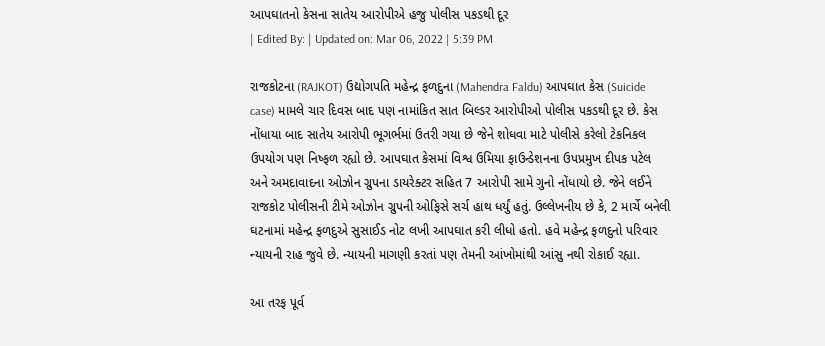આપઘાતનો કેસના સાતેય આરોપીએ હજુ પોલીસ પકડથી દૂર
| Edited By: | Updated on: Mar 06, 2022 | 5:39 PM

રાજકોટના (RAJKOT) ઉદ્યોગપતિ મહેન્દ્ર ફળદુના (Mahendra Faldu) આપઘાત કેસ (Suicide case) મામલે ચાર દિવસ બાદ પણ નામાંકિત સાત બિલ્ડર આરોપીઓ પોલીસ પકડથી દૂર છે. કેસ નોંધાયા બાદ સાતેય આરોપી ભૂગર્ભમાં ઉતરી ગયા છે જેને શોધવા માટે પોલીસે કરેલો ટેકનિકલ ઉપયોગ પણ નિષ્ફળ રહ્યો છે. આપઘાત કેસમાં વિશ્વ ઉમિયા ફાઉન્ડેશનના ઉપપ્રમુખ દીપક પટેલ અને અમદાવાદના ઓઝોન ગ્રુપના ડાયરેક્ટર સહિત 7 આરોપી સામે ગુનો નોંધાયો છે. જેને લઈને રાજકોટ પોલીસની ટીમે ઓઝોન ગ્રુપની ઓફિસે સર્ચ હાથ ધર્યું હતું. ઉલ્લેખનીય છે કે, 2 માર્ચે બનેલી ઘટનામાં મહેન્દ્ર ફળદુએ સુસાઈડ નોટ લખી આપઘાત કરી લીધો હતો. હવે મહેન્દ્ર ફળદુનો પરિવાર ન્યાયની રાહ જુવે છે. ન્યાયની માગણી કરતાં પણ તેમની આંખોમાંથી આંસુ નથી રોકાઈ રહ્યા.

આ તરફ પૂર્વ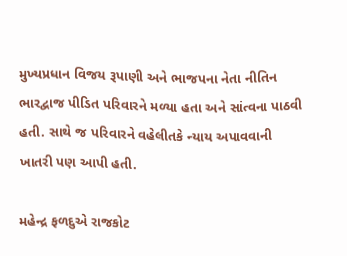મુખ્યપ્રધાન વિજય રૂપાણી અને ભાજપના નેતા નીતિન ભારદ્વાજ પીડિત પરિવારને મળ્યા હતા અને સાંત્વના પાઠવી હતી. સાથે જ પરિવારને વહેલીતકે ન્યાય અપાવવાની ખાતરી પણ આપી હતી.

મહેન્દ્ર ફળદુએ રાજકોટ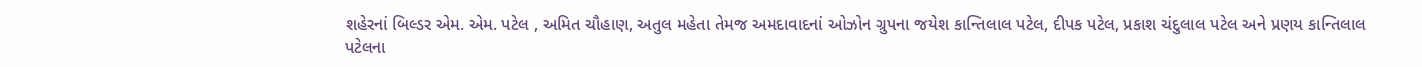શહેરનાં બિલ્ડર એમ. એમ. પટેલ , અમિત ચૌહાણ, અતુલ મહેતા તેમજ અમદાવાદનાં ઓઝોન ગ્રુપના જયેશ કાન્તિલાલ પટેલ, દીપક પટેલ, પ્રકાશ ચંદુલાલ પટેલ અને પ્રણય કાન્તિલાલ પટેલના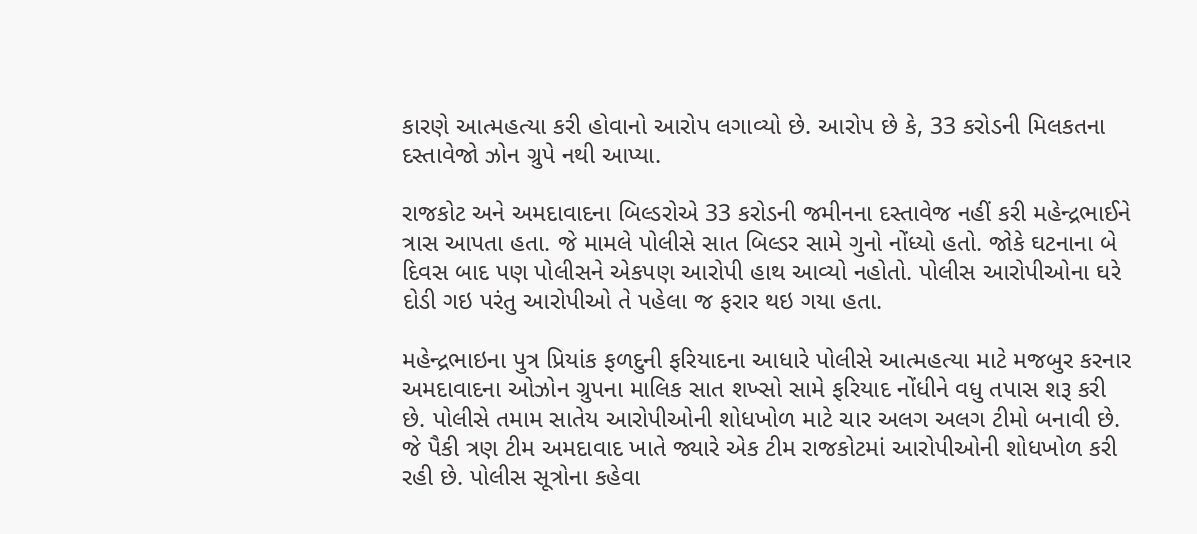કારણે આત્મહત્યા કરી હોવાનો આરોપ લગાવ્યો છે. આરોપ છે કે, 33 કરોડની મિલકતના દસ્તાવેજો ઝોન ગ્રુપે નથી આપ્યા.

રાજકોટ અને અમદાવાદના બિલ્ડરોએ 33 કરોડની જમીનના દસ્તાવેજ નહીં કરી મહેન્દ્રભાઈને ત્રાસ આપતા હતા. જે મામલે પોલીસે સાત બિલ્ડર સામે ગુનો નોંધ્યો હતો. જોકે ઘટનાના બે દિવસ બાદ પણ પોલીસને એકપણ આરોપી હાથ આવ્યો નહોતો. પોલીસ આરોપીઓના ઘરે દોડી ગઇ પરંતુ આરોપીઓ તે પહેલા જ ફરાર થઇ ગયા હતા.

મહેન્દ્રભાઇના પુત્ર પ્રિયાંક ફળદુની ફરિયાદના આધારે પોલીસે આત્મહત્યા માટે મજબુર કરનાર અમદાવાદના ઓઝોન ગ્રુપના માલિક સાત શખ્સો સામે ફરિયાદ નોંધીને વધુ તપાસ શરૂ કરી છે. પોલીસે તમામ સાતેય આરોપીઓની શોધખોળ માટે ચાર અલગ અલગ ટીમો બનાવી છે. જે પૈકી ત્રણ ટીમ અમદાવાદ ખાતે જ્યારે એક ટીમ રાજકોટમાં આરોપીઓની શોધખોળ કરી રહી છે. પોલીસ સૂત્રોના કહેવા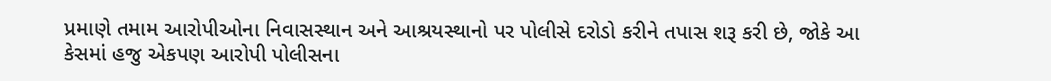પ્રમાણે તમામ આરોપીઓના નિવાસસ્થાન અને આશ્રયસ્થાનો પર પોલીસે દરોડો કરીને તપાસ શરૂ કરી છે, જોકે આ કેસમાં હજુ એકપણ આરોપી પોલીસના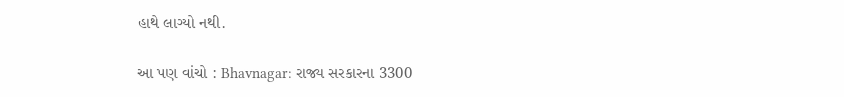હાથે લાગ્યો નથી.

આ પણ વાંચો : Bhavnagar: રાજ્ય સરકારના 3300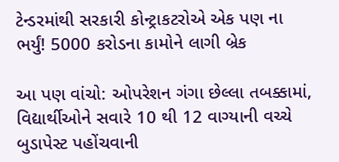ટેન્ડરમાંથી સરકારી કોન્ટ્રાકટરોએ એક પણ ના ભર્યું! 5000 કરોડના કામોને લાગી બ્રેક

આ પણ વાંચો: ઓપરેશન ગંગા છેલ્લા તબક્કામાં, વિદ્યાર્થીઓને સવારે 10 થી 12 વાગ્યાની વચ્ચે બુડાપેસ્ટ પહોંચવાની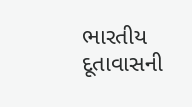ભારતીય દૂતાવાસની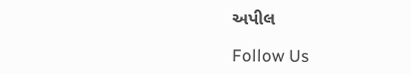અપીલ

Follow Us